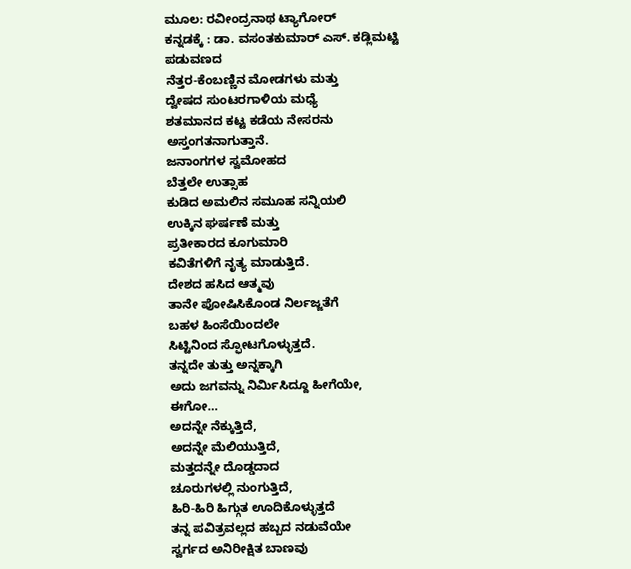ಮೂಲ: ರವೀಂದ್ರನಾಥ ಟ್ಯಾಗೋರ್
ಕನ್ನಡಕ್ಕೆ : ಡಾ. ವಸಂತಕುಮಾರ್ ಎಸ್. ಕಡ್ಲಿಮಟ್ಟಿ
ಪಡುವಣದ
ನೆತ್ತರ-ಕೆಂಬಣ್ಣಿನ ಮೋಡಗಳು ಮತ್ತು
ದ್ವೇಷದ ಸುಂಟರಗಾಳಿಯ ಮಧ್ಯೆ
ಶತಮಾನದ ಕಟ್ಟ ಕಡೆಯ ನೇಸರನು
ಅಸ್ತಂಗತನಾಗುತ್ತಾನೆ.
ಜನಾಂಗಗಳ ಸ್ವಮೋಹದ
ಬೆತ್ತಲೇ ಉತ್ಸಾಹ
ಕುಡಿದ ಅಮಲಿನ ಸಮೂಹ ಸನ್ನಿಯಲಿ
ಉಕ್ಕಿನ ಘರ್ಷಣೆ ಮತ್ತು
ಪ್ರತೀಕಾರದ ಕೂಗುಮಾರಿ
ಕವಿತೆಗಳಿಗೆ ನೃತ್ಯ ಮಾಡುತ್ತಿದೆ.
ದೇಶದ ಹಸಿದ ಆತ್ಮವು
ತಾನೇ ಪೋಷಿಸಿಕೊಂಡ ನಿರ್ಲಜ್ಜತೆಗೆ
ಬಹಳ ಹಿಂಸೆಯಿಂದಲೇ
ಸಿಟ್ಟಿನಿಂದ ಸ್ಫೋಟಗೊಳ್ಳುತ್ತದೆ.
ತನ್ನದೇ ತುತ್ತು ಅನ್ನಕ್ಕಾಗಿ
ಅದು ಜಗವನ್ನು ನಿರ್ಮಿಸಿದ್ದೂ ಹೀಗೆಯೇ,
ಈಗೋ…
ಅದನ್ನೇ ನೆಕ್ಕುತ್ತಿದೆ,
ಅದನ್ನೇ ಮೆಲಿಯುತ್ತಿದೆ,
ಮತ್ತದನ್ನೇ ದೊಡ್ಡದಾದ
ಚೂರುಗಳಲ್ಲಿ ನುಂಗುತ್ತಿದೆ,
ಹಿರಿ-ಹಿರಿ ಹಿಗ್ಗುತ ಊದಿಕೊಳ್ಳುತ್ತದೆ
ತನ್ನ ಪವಿತ್ರವಲ್ಲದ ಹಬ್ಬದ ನಡುವೆಯೇ
ಸ್ವರ್ಗದ ಅನಿರೀಕ್ಷಿತ ಬಾಣವು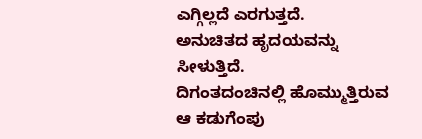ಎಗ್ಗಿಲ್ಲದೆ ಎರಗುತ್ತದೆ.
ಅನುಚಿತದ ಹೃದಯವನ್ನು
ಸೀಳುತ್ತಿದೆ.
ದಿಗಂತದಂಚಿನಲ್ಲಿ ಹೊಮ್ಮುತ್ತಿರುವ
ಆ ಕಡುಗೆಂಪು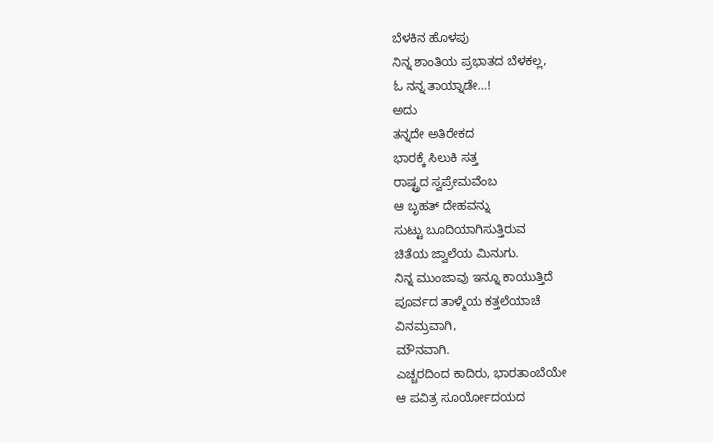ಬೆಳಕಿನ ಹೊಳಪು
ನಿನ್ನ ಶಾಂತಿಯ ಪ್ರಭಾತದ ಬೆಳಕಲ್ಲ,
ಓ ನನ್ನ ತಾಯ್ನಾಡೇ…!
ಅದು
ತನ್ನದೇ ಅತಿರೇಕದ
ಭಾರಕ್ಕೆ ಸಿಲುಕಿ ಸತ್ತ
ರಾಷ್ಟ್ರದ ಸ್ವಪ್ರೇಮವೆಂಬ
ಆ ಬೃಹತ್ ದೇಹವನ್ನು
ಸುಟ್ಟು ಬೂದಿಯಾಗಿಸುತ್ತಿರುವ
ಚಿತೆಯ ಜ್ವಾಲೆಯ ಮಿನುಗು.
ನಿನ್ನ ಮುಂಜಾವು ಇನ್ನೂ ಕಾಯುತ್ತಿದೆ
ಪೂರ್ವದ ತಾಳ್ಮೆಯ ಕತ್ತಲೆಯಾಚೆ
ವಿನಮ್ರವಾಗಿ,
ಮೌನವಾಗಿ.
ಎಚ್ಚರದಿಂದ ಕಾದಿರು, ಭಾರತಾಂಬೆಯೇ
ಆ ಪವಿತ್ರ ಸೂರ್ಯೋದಯದ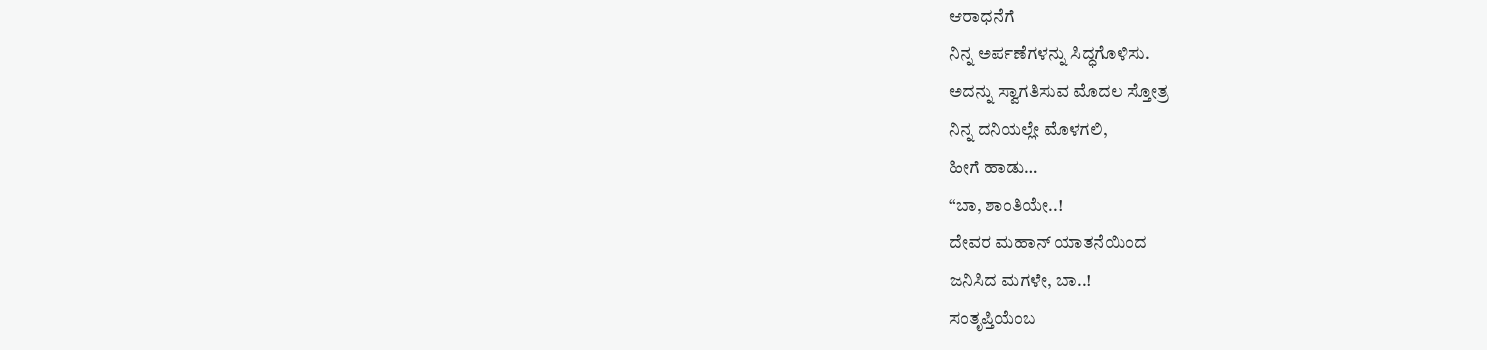ಆರಾಧನೆಗೆ
ನಿನ್ನ ಅರ್ಪಣೆಗಳನ್ನು ಸಿದ್ಧಗೊಳಿಸು.
ಅದನ್ನು ಸ್ವಾಗತಿಸುವ ಮೊದಲ ಸ್ತೋತ್ರ
ನಿನ್ನ ದನಿಯಲ್ಲೇ ಮೊಳಗಲಿ,
ಹೀಗೆ ಹಾಡು…
“ಬಾ, ಶಾಂತಿಯೇ..!
ದೇವರ ಮಹಾನ್ ಯಾತನೆಯಿಂದ
ಜನಿಸಿದ ಮಗಳೇ, ಬಾ..!
ಸಂತೃಪ್ತಿಯೆಂಬ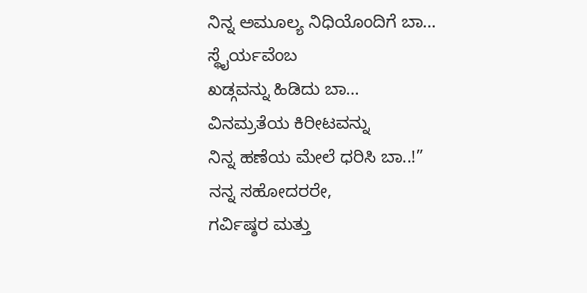ನಿನ್ನ ಅಮೂಲ್ಯ ನಿಧಿಯೊಂದಿಗೆ ಬಾ…
ಸ್ಥೈರ್ಯವೆಂಬ
ಖಡ್ಗವನ್ನು ಹಿಡಿದು ಬಾ…
ವಿನಮ್ರತೆಯ ಕಿರೀಟವನ್ನು
ನಿನ್ನ ಹಣೆಯ ಮೇಲೆ ಧರಿಸಿ ಬಾ..!”
ನನ್ನ ಸಹೋದರರೇ,
ಗರ್ವಿಷ್ಠರ ಮತ್ತು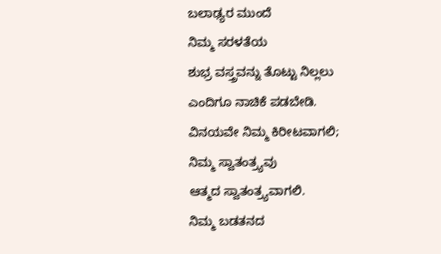ಬಲಾಢ್ಯರ ಮುಂದೆ
ನಿಮ್ಮ ಸರಳತೆಯ
ಶುಭ್ರ ವಸ್ತ್ರವನ್ನು ತೊಟ್ಟು ನಿಲ್ಲಲು
ಎಂದಿಗೂ ನಾಚಿಕೆ ಪಡಬೇಡಿ.
ವಿನಯವೇ ನಿಮ್ಮ ಕಿರೀಟವಾಗಲಿ;
ನಿಮ್ಮ ಸ್ವಾತಂತ್ರ್ಯವು
ಆತ್ಮದ ಸ್ವಾತಂತ್ರ್ಯವಾಗಲಿ.
ನಿಮ್ಮ ಬಡತನದ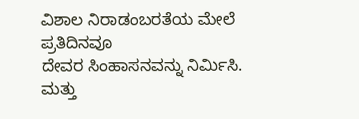ವಿಶಾಲ ನಿರಾಡಂಬರತೆಯ ಮೇಲೆ
ಪ್ರತಿದಿನವೂ
ದೇವರ ಸಿಂಹಾಸನವನ್ನು ನಿರ್ಮಿಸಿ.
ಮತ್ತು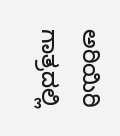ಅರಿಯಿರಿ
ಗಾತ್ರದಲ್ಲಿ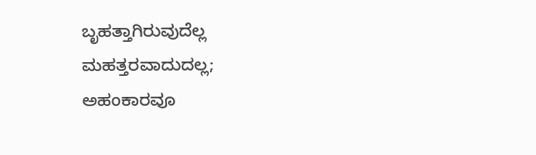ಬೃಹತ್ತಾಗಿರುವುದೆಲ್ಲ
ಮಹತ್ತರವಾದುದಲ್ಲ;
ಅಹಂಕಾರವೂ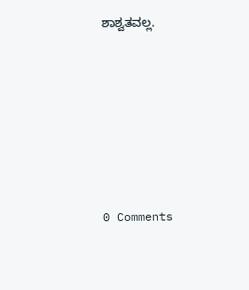ಶಾಶ್ವತವಲ್ಲ.






0 Comments